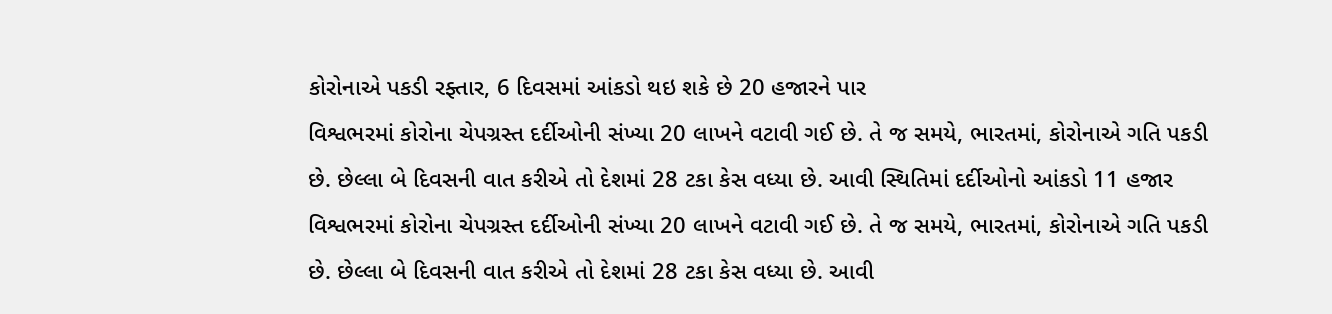કોરોનાએ પકડી રફ્તાર, 6 દિવસમાં આંકડો થઇ શકે છે 20 હજારને પાર
વિશ્વભરમાં કોરોના ચેપગ્રસ્ત દર્દીઓની સંખ્યા 20 લાખને વટાવી ગઈ છે. તે જ સમયે, ભારતમાં, કોરોનાએ ગતિ પકડી છે. છેલ્લા બે દિવસની વાત કરીએ તો દેશમાં 28 ટકા કેસ વધ્યા છે. આવી સ્થિતિમાં દર્દીઓનો આંકડો 11 હજાર
વિશ્વભરમાં કોરોના ચેપગ્રસ્ત દર્દીઓની સંખ્યા 20 લાખને વટાવી ગઈ છે. તે જ સમયે, ભારતમાં, કોરોનાએ ગતિ પકડી છે. છેલ્લા બે દિવસની વાત કરીએ તો દેશમાં 28 ટકા કેસ વધ્યા છે. આવી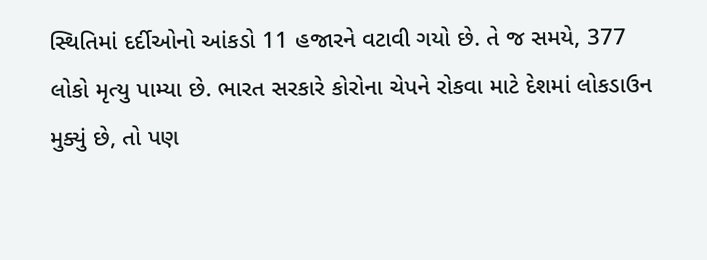સ્થિતિમાં દર્દીઓનો આંકડો 11 હજારને વટાવી ગયો છે. તે જ સમયે, 377 લોકો મૃત્યુ પામ્યા છે. ભારત સરકારે કોરોના ચેપને રોકવા માટે દેશમાં લોકડાઉન મુક્યું છે, તો પણ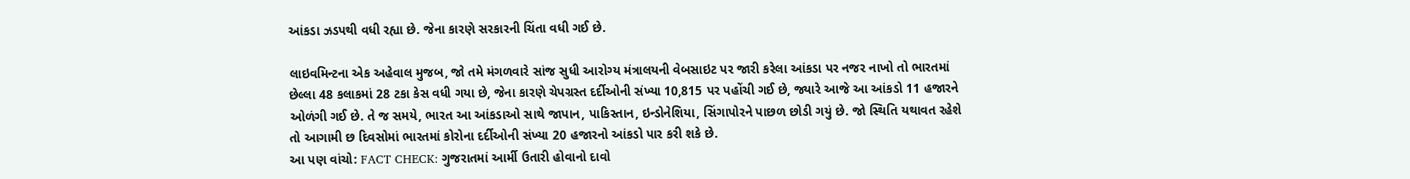આંકડા ઝડપથી વધી રહ્યા છે. જેના કારણે સરકારની ચિંતા વધી ગઈ છે.

લાઇવમિન્ટના એક અહેવાલ મુજબ, જો તમે મંગળવારે સાંજ સુધી આરોગ્ય મંત્રાલયની વેબસાઇટ પર જારી કરેલા આંકડા પર નજર નાખો તો ભારતમાં છેલ્લા 48 કલાકમાં 28 ટકા કેસ વધી ગયા છે, જેના કારણે ચેપગ્રસ્ત દર્દીઓની સંખ્યા 10,815 પર પહોંચી ગઈ છે, જ્યારે આજે આ આંકડો 11 હજારને ઓળંગી ગઈ છે. તે જ સમયે, ભારત આ આંકડાઓ સાથે જાપાન, પાકિસ્તાન, ઇન્ડોનેશિયા, સિંગાપોરને પાછળ છોડી ગયું છે. જો સ્થિતિ યથાવત રહેશે તો આગામી છ દિવસોમાં ભારતમાં કોરોના દર્દીઓની સંખ્યા 20 હજારનો આંકડો પાર કરી શકે છે.
આ પણ વાંચો: FACT CHECK: ગુજરાતમાં આર્મી ઉતારી હોવાનો દાવો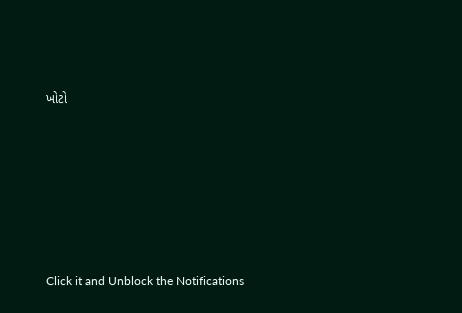ખોટો












Click it and Unblock the Notifications